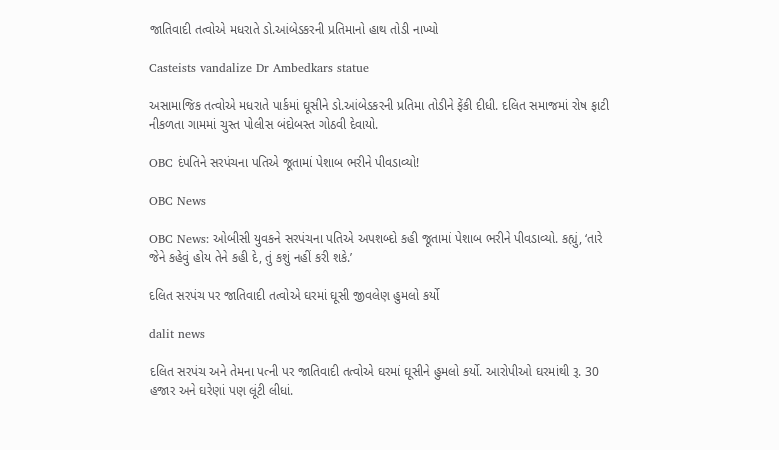જાતિવાદી તત્વોએ મધરાતે ડો.આંબેડકરની પ્રતિમાનો હાથ તોડી નાખ્યો

Casteists vandalize Dr Ambedkars statue

અસામાજિક તત્વોએ મધરાતે પાર્કમાં ઘૂસીને ડો.આંબેડકરની પ્રતિમા તોડીને ફેંકી દીધી. દલિત સમાજમાં રોષ ફાટી નીકળતા ગામમાં ચુસ્ત પોલીસ બંદોબસ્ત ગોઠવી દેવાયો.

OBC દંપતિને સરપંચના પતિએ જૂતામાં પેશાબ ભરીને પીવડાવ્યો!

OBC News

OBC News: ઓબીસી યુવકને સરપંચના પતિએ અપશબ્દો કહી જૂતામાં પેશાબ ભરીને પીવડાવ્યો. કહ્યું, ‘તારે જેને કહેવું હોય તેને કહી દે, તું કશું નહીં કરી શકે.’

દલિત સરપંચ પર જાતિવાદી તત્વોએ ઘરમાં ઘૂસી જીવલેણ હુમલો કર્યો

dalit news

દલિત સરપંચ અને તેમના પત્ની પર જાતિવાદી તત્વોએ ઘરમાં ઘૂસીને હુમલો કર્યો. આરોપીઓ ઘરમાંથી રૂ. 30 હજાર અને ઘરેણાં પણ લૂંટી લીધાં.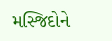મસ્જિદોને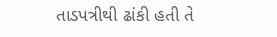તાડપત્રીથી ઢાંકી હતી તે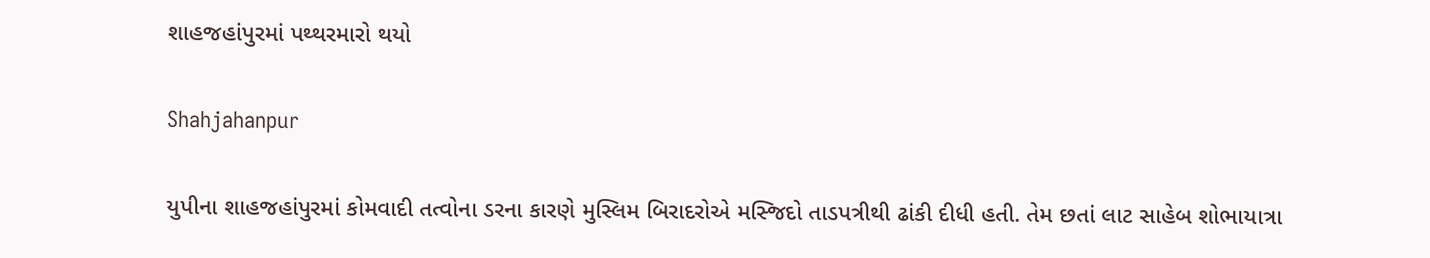શાહજહાંપુરમાં પથ્થરમારો થયો

Shahjahanpur

યુપીના શાહજહાંપુરમાં કોમવાદી તત્વોના ડરના કારણે મુસ્લિમ બિરાદરોએ મસ્જિદો તાડપત્રીથી ઢાંકી દીધી હતી. તેમ છતાં લાટ સાહેબ શોભાયાત્રા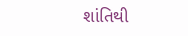શાંતિથી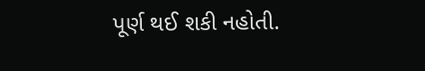પૂર્ણ થઈ શકી નહોતી.